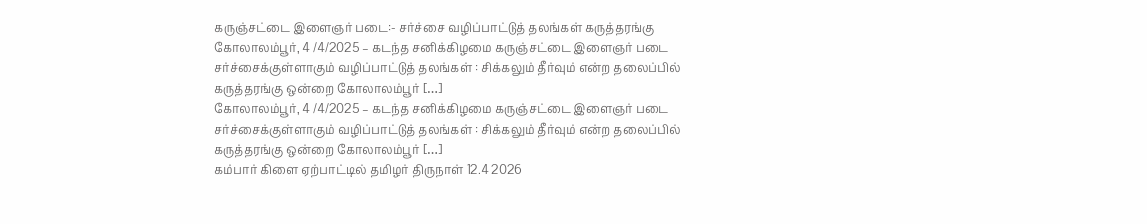கருஞ்சட்டை இளைஞர் படை:- சர்ச்சை வழிப்பாட்டுத் தலங்கள் கருத்தரங்கு
கோலாலம்பூர், 4 /4/2025 – கடந்த சனிக்கிழமை கருஞ்சட்டை இளைஞர் படை சர்ச்சைக்குள்ளாகும் வழிப்பாட்டுத் தலங்கள் : சிக்கலும் தீர்வும் என்ற தலைப்பில் கருத்தரங்கு ஒன்றை கோலாலம்பூர் […]
கோலாலம்பூர், 4 /4/2025 – கடந்த சனிக்கிழமை கருஞ்சட்டை இளைஞர் படை சர்ச்சைக்குள்ளாகும் வழிப்பாட்டுத் தலங்கள் : சிக்கலும் தீர்வும் என்ற தலைப்பில் கருத்தரங்கு ஒன்றை கோலாலம்பூர் […]
கம்பார் கிளை ஏற்பாட்டில் தமிழர் திருநாள் 12.4 2026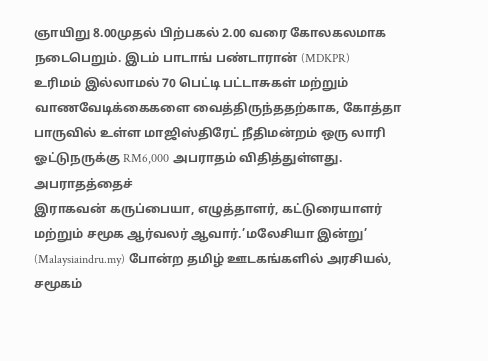ஞாயிறு 8.00முதல் பிற்பகல் 2.00 வரை கோலகலமாக நடைபெறும். இடம் பாடாங் பண்டாரான் (MDKPR)
உரிமம் இல்லாமல் 70 பெட்டி பட்டாசுகள் மற்றும் வாணவேடிக்கைகளை வைத்திருந்ததற்காக, கோத்தா பாருவில் உள்ள மாஜிஸ்திரேட் நீதிமன்றம் ஒரு லாரி ஓட்டுநருக்கு RM6,000 அபராதம் விதித்துள்ளது. அபராதத்தைச்
இராகவன் கருப்பையா, எழுத்தாளர், கட்டுரையாளர் மற்றும் சமூக ஆர்வலர் ஆவார்.’மலேசியா இன்று’ (Malaysiaindru.my) போன்ற தமிழ் ஊடகங்களில் அரசியல், சமூகம்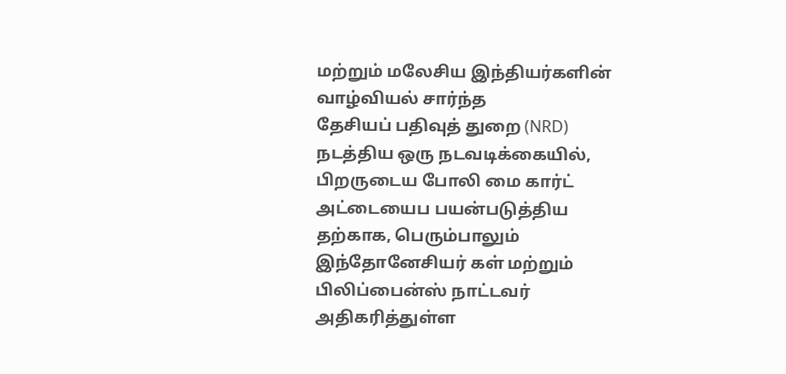மற்றும் மலேசிய இந்தியர்களின் வாழ்வியல் சார்ந்த
தேசியப் பதிவுத் துறை (NRD) நடத்திய ஒரு நடவடிக்கையில், பிறருடைய போலி மை கார்ட் அட்டையைப பயன்படுத்திய தற்காக, பெரும்பாலும் இந்தோனேசியர் கள் மற்றும் பிலிப்பைன்ஸ் நாட்டவர்
அதிகரித்துள்ள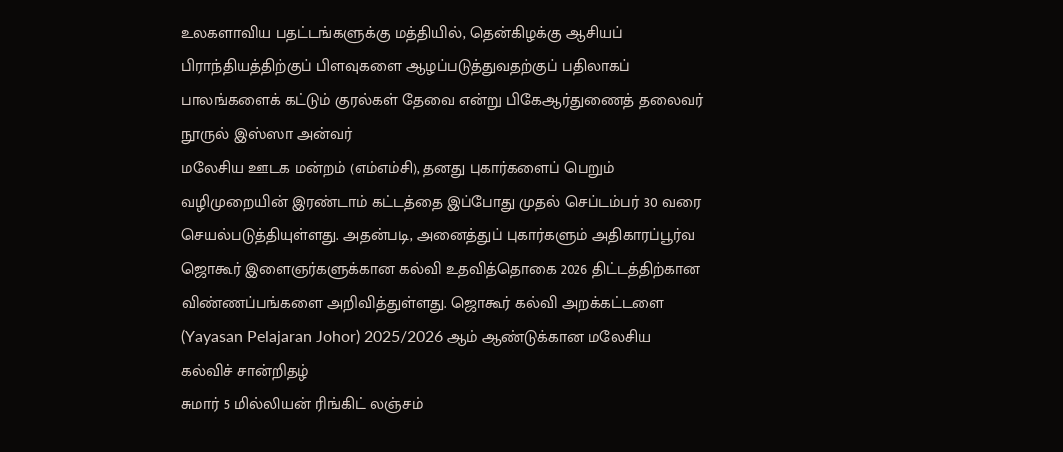உலகளாவிய பதட்டங்களுக்கு மத்தியில், தென்கிழக்கு ஆசியப் பிராந்தியத்திற்குப் பிளவுகளை ஆழப்படுத்துவதற்குப் பதிலாகப் பாலங்களைக் கட்டும் குரல்கள் தேவை என்று பிகேஆர்துணைத் தலைவர் நூருல் இஸ்ஸா அன்வர்
மலேசிய ஊடக மன்றம் (எம்எம்சி), தனது புகார்களைப் பெறும் வழிமுறையின் இரண்டாம் கட்டத்தை இப்போது முதல் செப்டம்பர் 30 வரை செயல்படுத்தியுள்ளது. அதன்படி, அனைத்துப் புகார்களும் அதிகாரப்பூர்வ
ஜொகூர் இளைஞர்களுக்கான கல்வி உதவித்தொகை 2026 திட்டத்திற்கான விண்ணப்பங்களை அறிவித்துள்ளது. ஜொகூர் கல்வி அறக்கட்டளை (Yayasan Pelajaran Johor) 2025/2026 ஆம் ஆண்டுக்கான மலேசிய கல்விச் சான்றிதழ்
சுமார் 5 மில்லியன் ரிங்கிட் லஞ்சம்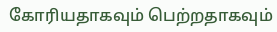கோரியதாகவும் பெற்றதாகவும்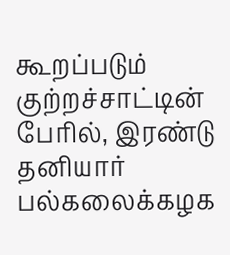கூறப்படும் குற்றச்சாட்டின் பேரில், இரண்டு தனியார் பல்கலைக்கழக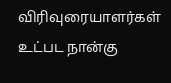விரிவுரையாளர்கள் உட்பட நான்கு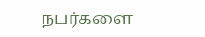நபர்களை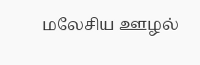மலேசிய ஊழல்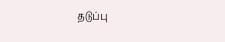தடுப்பு